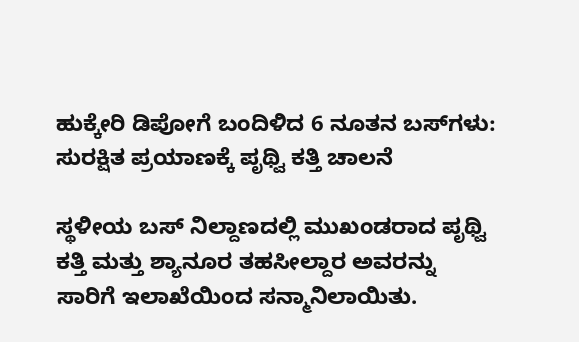ಹುಕ್ಕೇರಿ ಡಿಪೋಗೆ ಬಂದಿಳಿದ 6 ನೂತನ ಬಸ್‌ಗಳು: ಸುರಕ್ಷಿತ ಪ್ರಯಾಣಕ್ಕೆ ಪೃಥ್ವಿ ಕತ್ತಿ ಚಾಲನೆ

ಸ್ಥಳೀಯ ಬಸ್ ನಿಲ್ದಾಣದಲ್ಲಿ ಮುಖಂಡರಾದ ಪೃಥ್ವಿ ಕತ್ತಿ ಮತ್ತು ಶ್ಯಾನೂರ ತಹಸೀಲ್ದಾರ ಅವರನ್ನು ಸಾರಿಗೆ ಇಲಾಖೆಯಿಂದ ಸನ್ಮಾನಿಲಾಯಿತು.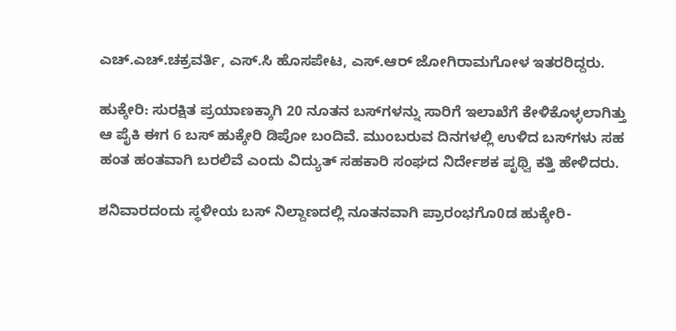ಎಚ್.ಎಚ್.ಚಕ್ರವರ್ತಿ, ಎಸ್.ಸಿ ಹೊಸಪೇಟ, ಎಸ್.ಆರ್ ಜೋಗಿರಾಮಗೋಳ ಇತರರಿದ್ದರು.

ಹುಕ್ಕೇರಿ: ಸುರಕ್ಷಿತ ಪ್ರಯಾಣಕ್ಕಾಗಿ 20 ನೂತನ ಬಸ್‌ಗಳನ್ನು ಸಾರಿಗೆ ಇಲಾಖೆಗೆ ಕೇಳಿಕೊಳ್ಳಲಾಗಿತ್ತು ಆ ಪೈಕಿ ಈಗ 6 ಬಸ್ ಹುಕ್ಕೇರಿ ಡಿಪೋ ಬಂದಿವೆ. ಮುಂಬರುವ ದಿನಗಳಲ್ಲಿ ಉಳಿದ ಬಸ್‌ಗಳು ಸಹ ಹಂತ ಹಂತವಾಗಿ ಬರಲಿವೆ ಎಂದು ವಿದ್ಯುತ್ ಸಹಕಾರಿ ಸಂಘದ ನಿರ್ದೇಶಕ ಪೃಥ್ವಿ ಕತ್ತಿ ಹೇಳಿದರು.

ಶನಿವಾರದಂದು ಸ್ಥಳೀಯ ಬಸ್ ನಿಲ್ದಾಣದಲ್ಲಿ ನೂತನವಾಗಿ ಪ್ರಾರಂಭಗೊ0ಡ ಹುಕ್ಕೇರಿ-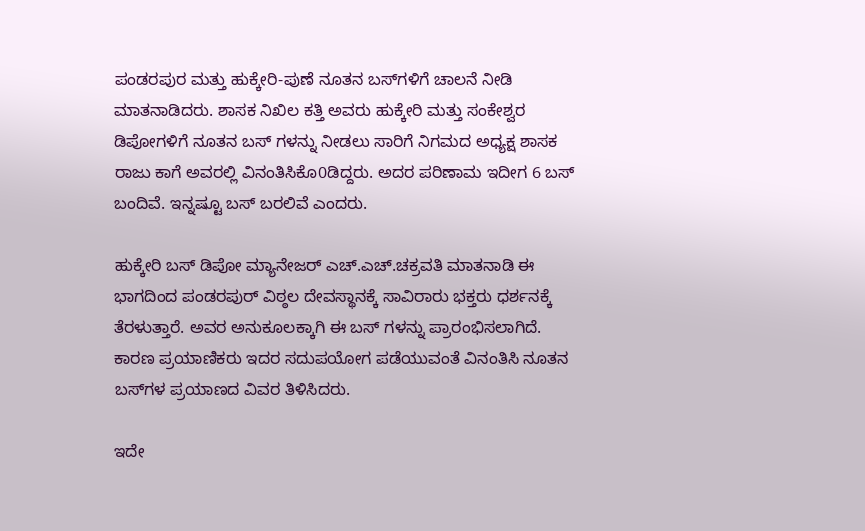ಪಂಡರಪುರ ಮತ್ತು ಹುಕ್ಕೇರಿ-ಪುಣೆ ನೂತನ ಬಸ್‌ಗಳಿಗೆ ಚಾಲನೆ ನೀಡಿ ಮಾತನಾಡಿದರು. ಶಾಸಕ ನಿಖಿಲ ಕತ್ತಿ ಅವರು ಹುಕ್ಕೇರಿ ಮತ್ತು ಸಂಕೇಶ್ವರ ಡಿಪೋಗಳಿಗೆ ನೂತನ ಬಸ್ ಗಳನ್ನು ನೀಡಲು ಸಾರಿಗೆ ನಿಗಮದ ಅಧ್ಯಕ್ಷ ಶಾಸಕ ರಾಜು ಕಾಗೆ ಅವರಲ್ಲಿ ವಿನಂತಿಸಿಕೊ0ಡಿದ್ದರು. ಅದರ ಪರಿಣಾಮ ಇದೀಗ 6 ಬಸ್ ಬಂದಿವೆ. ಇನ್ನಷ್ಟೂ ಬಸ್ ಬರಲಿವೆ ಎಂದರು.

ಹುಕ್ಕೇರಿ ಬಸ್ ಡಿಪೋ ಮ್ಯಾನೇಜರ್ ಎಚ್.ಎಚ್.ಚಕ್ರವತಿ ಮಾತನಾಡಿ ಈ ಭಾಗದಿಂದ ಪಂಡರಪುರ್ ವಿಠ್ಠಲ ದೇವಸ್ಥಾನಕ್ಕೆ ಸಾವಿರಾರು ಭಕ್ತರು ಧರ್ಶನಕ್ಕೆ ತೆರಳುತ್ತಾರೆ. ಅವರ ಅನುಕೂಲಕ್ಕಾಗಿ ಈ ಬಸ್ ಗಳನ್ನು ಪ್ರಾರಂಭಿಸಲಾಗಿದೆ. ಕಾರಣ ಪ್ರಯಾಣಿಕರು ಇದರ ಸದುಪಯೋಗ ಪಡೆಯುವಂತೆ ವಿನಂತಿಸಿ ನೂತನ ಬಸ್‌ಗಳ ಪ್ರಯಾಣದ ವಿವರ ತಿಳಿಸಿದರು.

ಇದೇ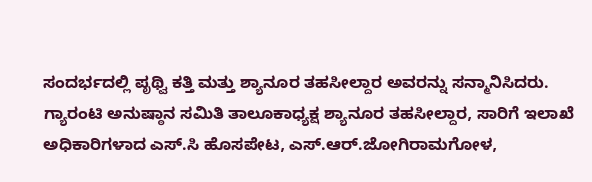ಸಂದರ್ಭದಲ್ಲಿ ಪೃಥ್ವಿ ಕತ್ತಿ ಮತ್ತು ಶ್ಯಾನೂರ ತಹಸೀಲ್ದಾರ ಅವರನ್ನು ಸನ್ಮಾನಿಸಿದರು.
ಗ್ಯಾರಂಟಿ ಅನುಷ್ಠಾನ ಸಮಿತಿ ತಾಲೂಕಾಧ್ಯಕ್ಷ ಶ್ಯಾನೂರ ತಹಸೀಲ್ದಾರ, ಸಾರಿಗೆ ಇಲಾಖೆ ಅಧಿಕಾರಿಗಳಾದ ಎಸ್.ಸಿ ಹೊಸಪೇಟ, ಎಸ್.ಆರ್.ಜೋಗಿರಾಮಗೋಳ,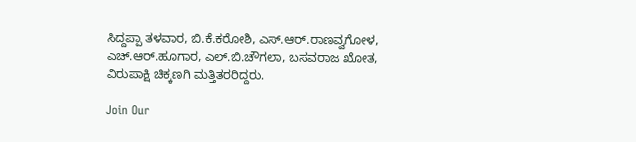ಸಿದ್ದಪ್ಪಾ ತಳವಾರ, ಬಿ.ಕೆ.ಕರೋಶಿ, ಎಸ್.ಆರ್.ರಾಣವ್ವಗೋಳ, ಎಚ್.ಆರ್.ಹೂಗಾರ, ಎಲ್.ಬಿ.ಚೌಗಲಾ, ಬಸವರಾಜ ಖೋತ, ವಿರುಪಾಕ್ಷಿ ಚಿಕ್ಕಣಗಿ ಮತ್ತಿತರರಿದ್ದರು.

Join Our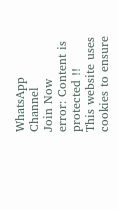WhatsApp Channel
Join Now
error: Content is protected !!
This website uses cookies to ensure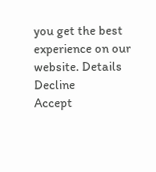you get the best experience on our website. Details
Decline
Accept